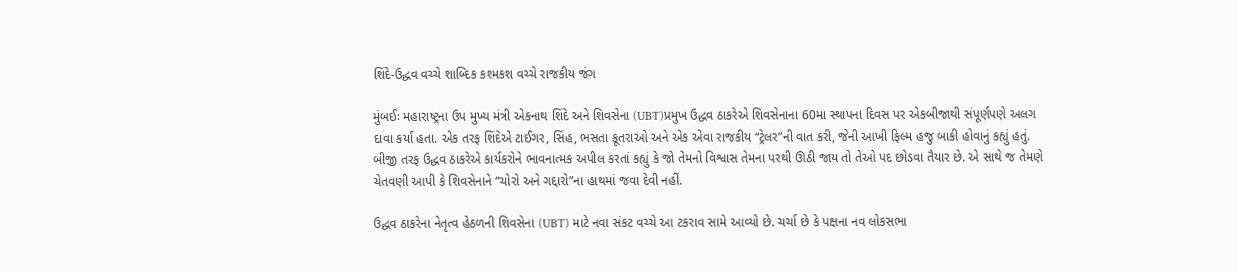શિંદે-ઉદ્ધવ વચ્ચે શાબ્દિક કશ્મકશ વચ્ચે રાજકીય જંગ

મુંબઈઃ મહારાષ્ટ્રના ઉપ મુખ્ય મંત્રી એકનાથ શિંદે અને શિવસેના (UBT)પ્રમુખ ઉદ્ધવ ઠાકરેએ શિવસેનાના 60મા સ્થાપના દિવસ પર એકબીજાથી સંપૂર્ણપણે અલગ દાવા કર્યા હતા. એક તરફ શિંદેએ ટાઈગર, સિંહ, ભસતા કૂતરાઓ અને એક એવા રાજકીય “ટ્રેલર”ની વાત કરી, જેની આખી ફિલ્મ હજુ બાકી હોવાનું કહ્યું હતું. બીજી તરફ ઉદ્ધવ ઠાકરેએ કાર્યકરોને ભાવનાત્મક અપીલ કરતાં કહ્યું કે જો તેમનો વિશ્વાસ તેમના પરથી ઊઠી જાય તો તેઓ પદ છોડવા તૈયાર છે. એ સાથે જ તેમણે ચેતવણી આપી કે શિવસેનાને “ચોરો અને ગદ્દારો”ના હાથમાં જવા દેવી નહીં.

ઉદ્ધવ ઠાકરેના નેતૃત્વ હેઠળની શિવસેના (UBT) માટે નવા સંકટ વચ્ચે આ ટકરાવ સામે આવ્યો છે. ચર્ચા છે કે પક્ષના નવ લોકસભા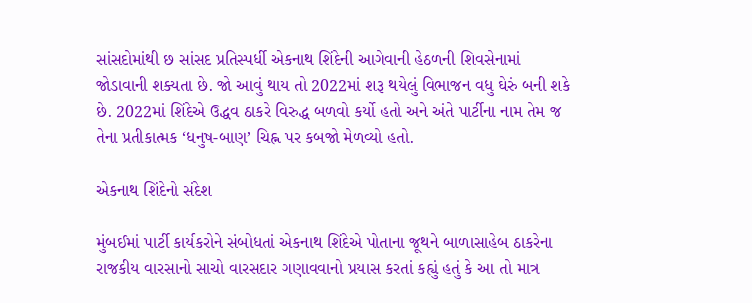સાંસદોમાંથી છ સાંસદ પ્રતિસ્પર્ધી એકનાથ શિંદેની આગેવાની હેઠળની શિવસેનામાં જોડાવાની શક્યતા છે. જો આવું થાય તો 2022માં શરૂ થયેલું વિભાજન વધુ ઘેરું બની શકે છે. 2022માં શિંદેએ ઉદ્ધવ ઠાકરે વિરુદ્ધ બળવો કર્યો હતો અને અંતે પાર્ટીના નામ તેમ જ તેના પ્રતીકાત્મક ‘ધનુષ-બાણ’ ચિહ્ન પર કબજો મેળવ્યો હતો.

એકનાથ શિંદેનો સંદેશ

મુંબઈમાં પાર્ટી કાર્યકરોને સંબોધતાં એકનાથ શિંદેએ પોતાના જૂથને બાળાસાહેબ ઠાકરેના રાજકીય વારસાનો સાચો વારસદાર ગણાવવાનો પ્રયાસ કરતાં કહ્યું હતું કે આ તો માત્ર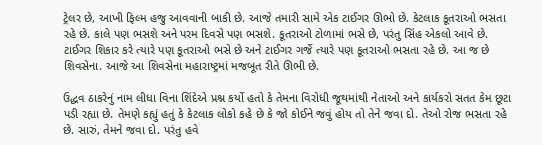ટ્રેલર છે, આખી ફિલ્મ હજુ આવવાની બાકી છે. આજે તમારી સામે એક ટાઈગર ઊભો છે. કેટલાક કૂતરાઓ ભસતા રહે છે. કાલે પણ ભસશે અને પરમ દિવસે પણ ભસશે. કૂતરાઓ ટોળામાં ભસે છે, પરંતુ સિંહ એકલો આવે છે. ટાઈગર શિકાર કરે ત્યારે પણ કૂતરાઓ ભસે છે અને ટાઈગર ગર્જે ત્યારે પણ કૂતરાઓ ભસતા રહે છે. આ જ છે શિવસેના. આજે આ શિવસેના મહારાષ્ટ્રમાં મજબૂત રીતે ઊભી છે.

ઉદ્ધવ ઠાકરેનું નામ લીધા વિના શિંદેએ પ્રશ્ન કર્યો હતો કે તેમના વિરોધી જૂથમાંથી નેતાઓ અને કાર્યકરો સતત કેમ છૂટા પડી રહ્યા છે. તેમણે કહ્યું હતું કે કેટલાક લોકો કહે છે કે જો કોઈને જવું હોય તો તેને જવા દો. તેઓ રોજ ભસતા રહે છે. સારું, તેમને જવા દો. પરંતુ હવે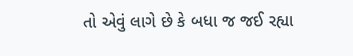તો એવું લાગે છે કે બધા જ જઈ રહ્યા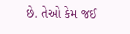છે. તેઓ કેમ જઈ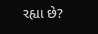રહ્યા છે?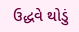ઉદ્ધવે થોડું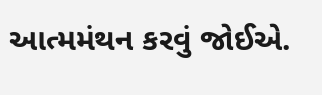આત્મમંથન કરવું જોઈએ.